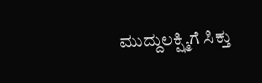ಮುದ್ದುಲಕ್ಷ್ಮಿಗೆ ಸಿಕ್ತು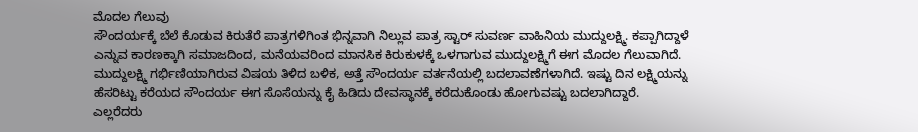ಮೊದಲ ಗೆಲುವು
ಸೌಂದರ್ಯಕ್ಕೆ ಬೆಲೆ ಕೊಡುವ ಕಿರುತೆರೆ ಪಾತ್ರಗಳಿಗಿಂತ ಭಿನ್ನವಾಗಿ ನಿಲ್ಲುವ ಪಾತ್ರ ಸ್ಟಾರ್ ಸುವರ್ಣ ವಾಹಿನಿಯ ಮುದ್ದುಲಕ್ಷ್ಮಿ. ಕಪ್ಪಾಗಿದ್ದಾಳೆ ಎನ್ನುವ ಕಾರಣಕ್ಕಾಗಿ ಸಮಾಜದಿಂದ, ಮನೆಯವರಿಂದ ಮಾನಸಿಕ ಕಿರುಕುಳಕ್ಕೆ ಒಳಗಾಗುವ ಮುದ್ದುಲಕ್ಷ್ಮಿಗೆ ಈಗ ಮೊದಲ ಗೆಲುವಾಗಿದೆ.
ಮುದ್ದುಲಕ್ಷ್ಮಿ ಗರ್ಭಿಣಿಯಾಗಿರುವ ವಿಷಯ ತಿಳಿದ ಬಳಿಕ, ಅತ್ತೆ ಸೌಂದರ್ಯ ವರ್ತನೆಯಲ್ಲಿ ಬದಲಾವಣೆಗಳಾಗಿದೆ. ಇಷ್ಟು ದಿನ ಲಕ್ಷ್ಮಿಯನ್ನು ಹೆಸರಿಟ್ಟು ಕರೆಯದ ಸೌಂದರ್ಯ ಈಗ ಸೊಸೆಯನ್ನು ಕೈ ಹಿಡಿದು ದೇವಸ್ಥಾನಕ್ಕೆ ಕರೆದುಕೊಂಡು ಹೋಗುವಷ್ಟು ಬದಲಾಗಿದ್ದಾರೆ.
ಎಲ್ಲರೆದರು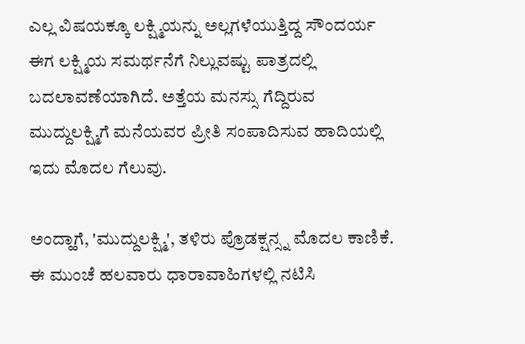ಎಲ್ಲ ವಿಷಯಕ್ಕೂ ಲಕ್ಷ್ಮಿಯನ್ನು ಅಲ್ಲಗಳೆಯುತ್ತಿದ್ದ ಸೌಂದರ್ಯ ಈಗ ಲಕ್ಷ್ಮಿಯ ಸಮರ್ಥನೆಗೆ ನಿಲ್ಲುವಷ್ಟು ಪಾತ್ರದಲ್ಲಿ ಬದಲಾವಣೆಯಾಗಿದೆ. ಅತ್ತೆಯ ಮನಸ್ಸು ಗೆದ್ದಿರುವ ಮುದ್ದುಲಕ್ಷ್ಮಿಗೆ ಮನೆಯವರ ಪ್ರೀತಿ ಸಂಪಾದಿಸುವ ಹಾದಿಯಲ್ಲಿ ಇದು ಮೊದಲ ಗೆಲುವು.

ಅಂದ್ಹಾಗೆ, 'ಮುದ್ದುಲಕ್ಷ್ಮಿ', ತಳಿರು ಪ್ರೊಡಕ್ಷನ್ಸ್ನ ಮೊದಲ ಕಾಣಿಕೆ. ಈ ಮುಂಚೆ ಹಲವಾರು ಧಾರಾವಾಹಿಗಳಲ್ಲಿ ನಟಿಸಿ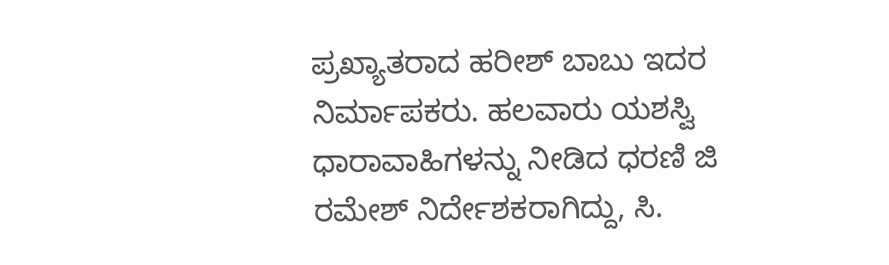ಪ್ರಖ್ಯಾತರಾದ ಹರೀಶ್ ಬಾಬು ಇದರ ನಿರ್ಮಾಪಕರು. ಹಲವಾರು ಯಶಸ್ವಿ ಧಾರಾವಾಹಿಗಳನ್ನು ನೀಡಿದ ಧರಣಿ ಜಿ ರಮೇಶ್ ನಿರ್ದೇಶಕರಾಗಿದ್ದು, ಸಿ.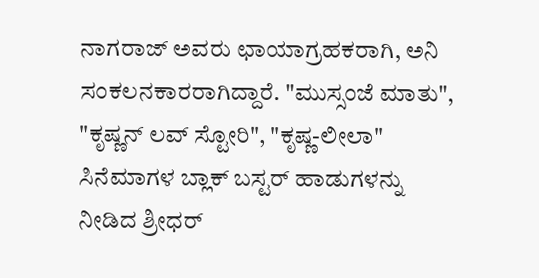ನಾಗರಾಜ್ ಅವರು ಛಾಯಾಗ್ರಹಕರಾಗಿ, ಅನಿ ಸಂಕಲನಕಾರರಾಗಿದ್ದಾರೆ. "ಮುಸ್ಸಂಜೆ ಮಾತು", "ಕೃಷ್ಣನ್ ಲವ್ ಸ್ಟೋರಿ", "ಕೃಷ್ಣ-ಲೀಲಾ" ಸಿನೆಮಾಗಳ ಬ್ಲಾಕ್ ಬಸ್ಟರ್ ಹಾಡುಗಳನ್ನು ನೀಡಿದ ಶ್ರೀಧರ್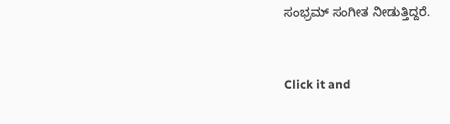ಸಂಭ್ರಮ್ ಸಂಗೀತ ನೀಡುತ್ತಿದ್ದರೆ.


Click it and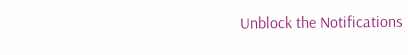Unblock the Notifications